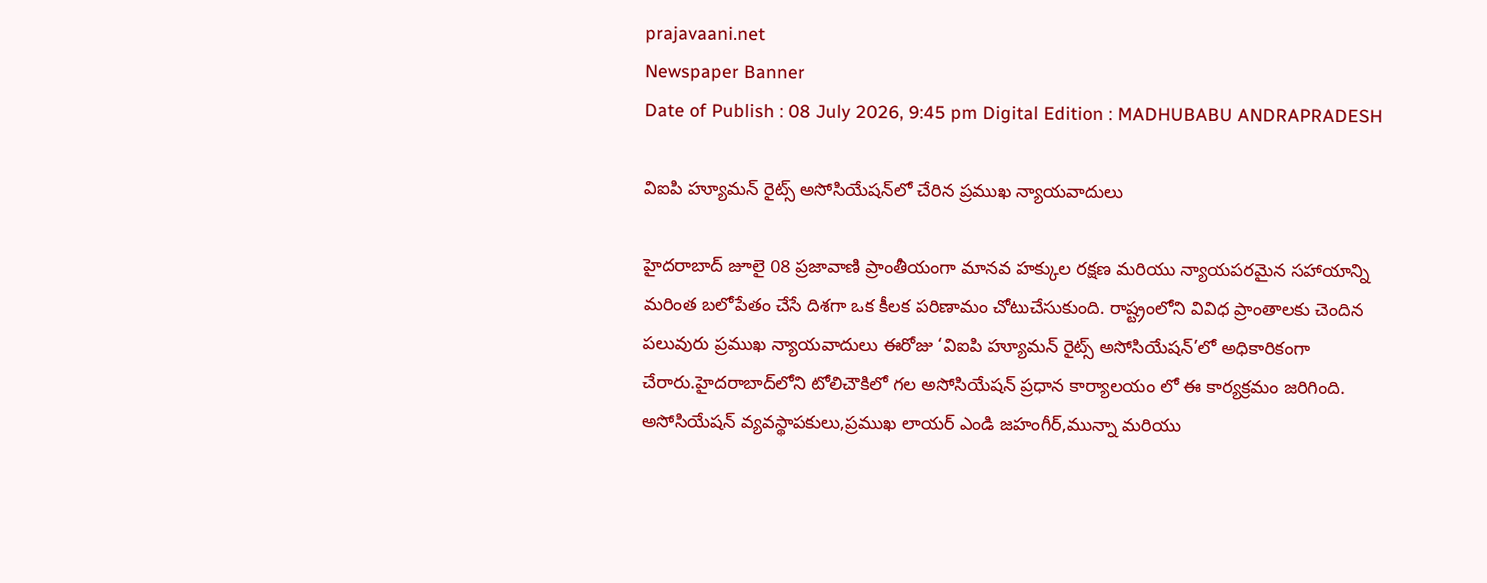prajavaani.net
Newspaper Banner
Date of Publish : 08 July 2026, 9:45 pm Digital Edition : MADHUBABU ANDRAPRADESH

విఐపి హ్యూమన్ రైట్స్ అసోసియేషన్‌లో చేరిన ప్రముఖ న్యాయవాదులు

హైదరాబాద్ జూలై 08 ప్రజావాణి ప్రాంతీయంగా మానవ హక్కుల రక్షణ మరియు న్యాయపరమైన సహాయాన్ని మరింత బలోపేతం చేసే దిశగా ఒక కీలక పరిణామం చోటుచేసుకుంది. రాష్ట్రంలోని వివిధ ప్రాంతాలకు చెందిన పలువురు ప్రముఖ న్యాయవాదులు ఈరోజు ‘విఐపి హ్యూమన్ రైట్స్ అసోసియేషన్’లో అధికారికంగా చేరారు.హైదరాబాద్‌లోని టోలిచౌకిలో గల అసోసియేషన్ ప్రధాన కార్యాలయం లో ఈ కార్యక్రమం జరిగింది. అసోసియేషన్ వ్యవస్థాపకులు,ప్రముఖ లాయర్ ఎండి జహంగీర్,మున్నా మరియు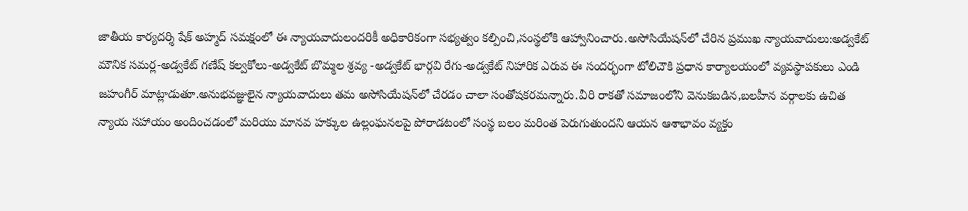జాతీయ కార్యదర్శి షేక్ అహ్మద్ సమక్షంలో ఈ న్యాయవాదులందరికీ అధికారికంగా సభ్యత్వం కల్పించి,సంస్థలోకి ఆహ్వానించారు.అసోసియేషన్‌లో చేరిన ప్రముఖ న్యాయవాదులు:అడ్వకేట్ మౌనిక సమర్ల-అడ్వకేట్ గణేష్ కల్వకోలు-అడ్వకేట్ బొమ్మల శ్రవ్య -అడ్వకేట్ భార్గవి రేగు-అడ్వకేట్ నిహారిక ఎరువ ఈ సందర్భంగా టోలిచౌకి ప్రధాన కార్యాలయంలో వ్యవస్థాపకులు ఎండి జహంగీర్ మాట్లాడుతూ.అనుభవజ్ఞులైన న్యాయవాదులు తమ అసోసియేషన్‌లో చేరడం చాలా సంతోషకరమన్నారు.వీరి రాకతో సమాజంలోని వెనుకబడిన,బలహీన వర్గాలకు ఉచిత న్యాయ సహాయం అందించడంలో మరియు మానవ హక్కుల ఉల్లంఘనలపై పోరాడటంలో సంస్థ బలం మరింత పెరుగుతుందని ఆయన ఆశాభావం వ్యక్తం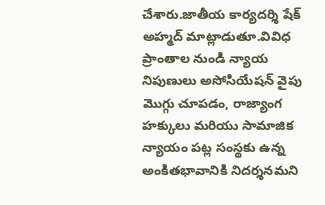చేశారు.జాతీయ కార్యదర్శి షేక్ అహ్మద్ మాట్లాడుతూ.వివిధ ప్రాంతాల నుండి న్యాయ నిపుణులు అసోసియేషన్ వైపు మొగ్గు చూపడం, రాజ్యాంగ హక్కులు మరియు సామాజిక న్యాయం పట్ల సంస్థకు ఉన్న అంకితభావానికి నిదర్శనమని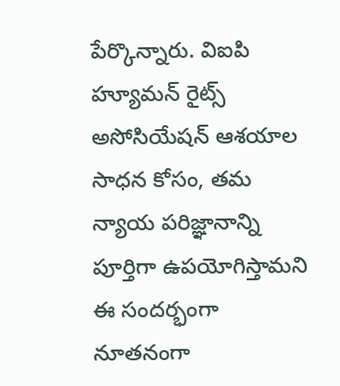పేర్కొన్నారు. విఐపి హ్యూమన్ రైట్స్ అసోసియేషన్ ఆశయాల సాధన కోసం, తమ న్యాయ పరిజ్ఞానాన్ని పూర్తిగా ఉపయోగిస్తామని ఈ సందర్భంగా నూతనంగా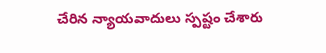చేరిన న్యాయవాదులు స్పష్టం చేశారు